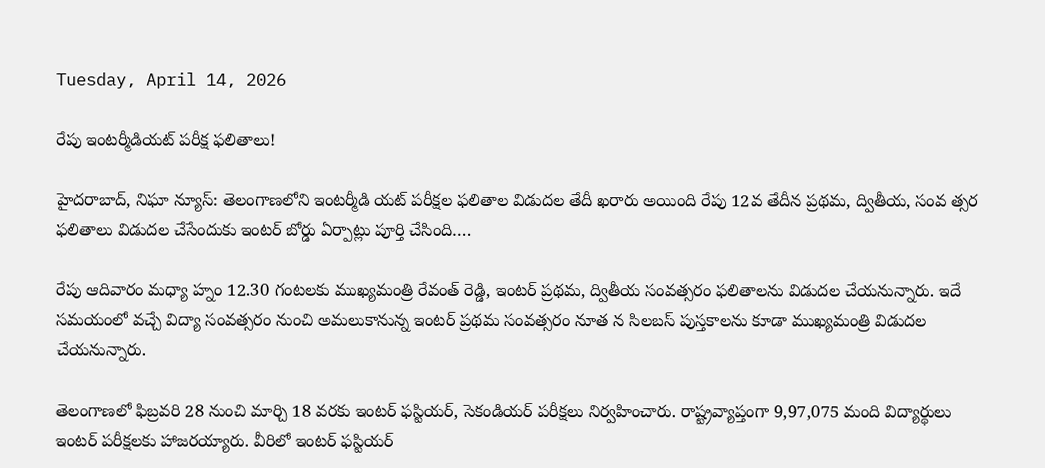Tuesday, April 14, 2026

రేపు ఇంటర్మీడియట్ పరీక్ష ఫలితాలు!

హైదరాబాద్, నిఘా న్యూస్: తెలంగాణలోని ఇంటర్మీడి యట్ పరీక్షల ఫలితాల విడుదల తేదీ ఖరారు అయింది రేపు 12వ తేదీన ప్రథమ, ద్వితీయ, సంవ త్సర ఫలితాలు విడుదల చేసేందుకు ఇంటర్ బోర్డు ఏర్పాట్లు పూర్తి చేసింది….

రేపు ఆదివారం మధ్యా హ్నం 12.30 గంటలకు ముఖ్యమంత్రి రేవంత్ రెడ్డి, ఇంటర్ ప్రథమ, ద్వితీయ సంవత్సరం ఫలితాలను విడుదల చేయనున్నారు. ఇదే సమయంలో వచ్చే విద్యా సంవత్సరం నుంచి అమలుకానున్న ఇంటర్ ప్రథమ సంవత్సరం నూత న సిలబస్ పుస్తకాలను కూడా ముఖ్యమంత్రి విడుదల చేయనున్నారు.

తెలంగాణలో ఫిబ్రవరి 28 నుంచి మార్చి 18 వరకు ఇంటర్ ఫస్టియర్, సెకండియర్ పరీక్షలు నిర్వహించారు. రాష్ట్రవ్యాప్తంగా 9,97,075 మంది విద్యార్థులు ఇంటర్ పరీక్షలకు హాజరయ్యారు. వీరిలో ఇంటర్ ఫస్టియర్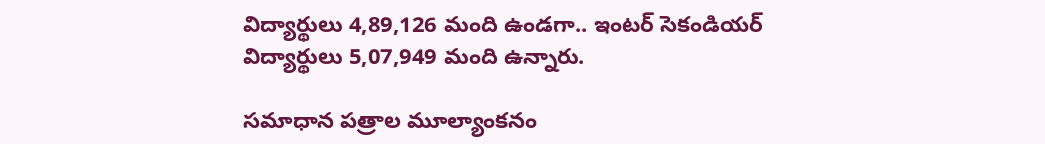విద్యార్థులు 4,89,126 మంది ఉండగా.. ఇంటర్ సెకండియర్ విద్యార్థులు 5,07,949 మంది ఉన్నారు.

సమాధాన పత్రాల మూల్యాంకనం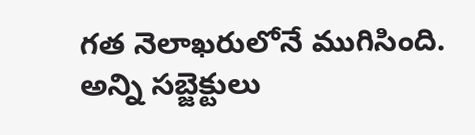గత నెలాఖరులోనే ముగిసింది. అన్ని సబ్జెక్టులు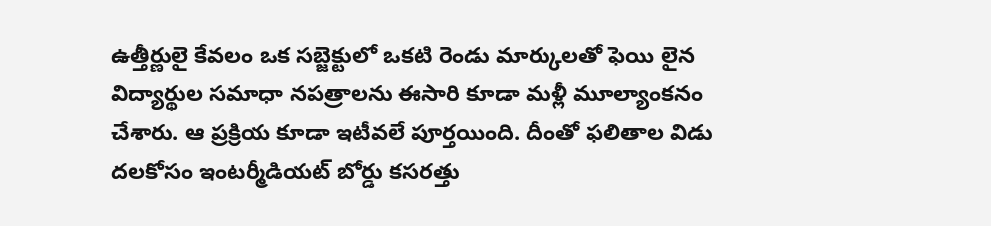ఉత్తీర్ణులై కేవలం ఒక సబ్జెక్టులో ఒకటి రెండు మార్కులతో ఫెయి లైన విద్యార్థుల సమాధా నపత్రాలను ఈసారి కూడా మళ్లీ మూల్యాంకనం చేశారు. ఆ ప్రక్రియ కూడా ఇటీవలే పూర్తయింది. దీంతో ఫలితాల విడు దలకోసం ఇంటర్మీడియట్ బోర్డు కసరత్తు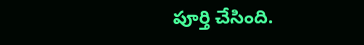పూర్తి చేసింది.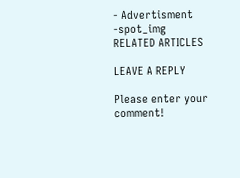- Advertisment -spot_img
RELATED ARTICLES

LEAVE A REPLY

Please enter your comment!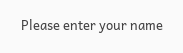Please enter your name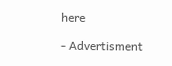here

- Advertisment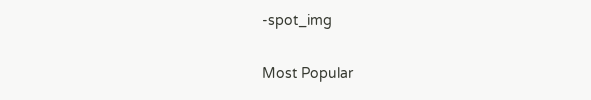-spot_img

Most Popular